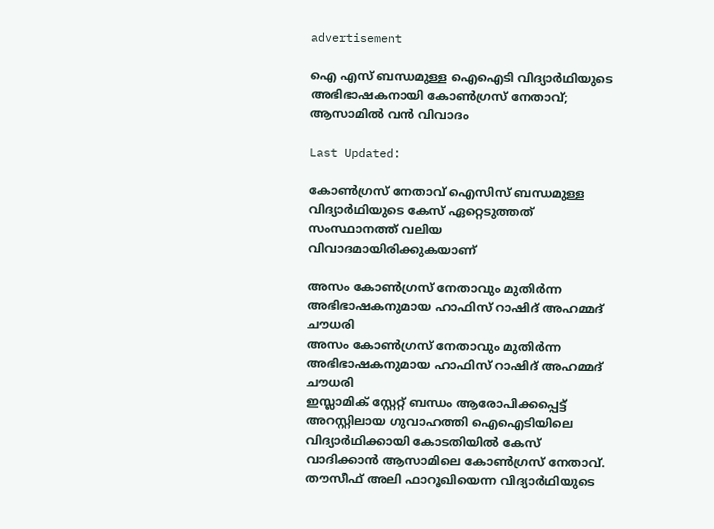advertisement

ഐ എസ് ബന്ധമുള്ള ഐഐടി വിദ്യാ‍ർഥിയുടെ അഭിഭാഷകനായി കോൺഗ്രസ് നേതാവ്; ആസാമിൽ വൻ വിവാദം

Last Updated:

കോൺഗ്രസ് നേതാവ് ഐസിസ് ബന്ധമുള്ള വിദ്യാർഥിയുടെ കേസ് ഏറ്റെടുത്തത് സംസ്ഥാനത്ത് വലിയ വിവാദമായിരിക്കുകയാണ്

അസം കോൺഗ്രസ് നേതാവും മുതിർന്ന അഭിഭാഷകനുമായ ഹാഫിസ് റാഷിദ് അഹമ്മദ് ചൗധരി
അസം കോൺഗ്രസ് നേതാവും മുതിർന്ന അഭിഭാഷകനുമായ ഹാഫിസ് റാഷിദ് അഹമ്മദ് ചൗധരി
ഇസ്ലാമിക് സ്റ്റേറ്റ് ബന്ധം ആരോപിക്കപ്പെട്ട് അറസ്റ്റിലായ ഗുവാഹത്തി ഐഐടിയിലെ വിദ്യാർഥിക്കായി കോടതിയിൽ കേസ് വാദിക്കാൻ ആസാമിലെ കോൺഗ്രസ് നേതാവ്. തൗസീഫ് അലി ഫാറൂഖിയെന്ന വിദ്യാർഥിയുടെ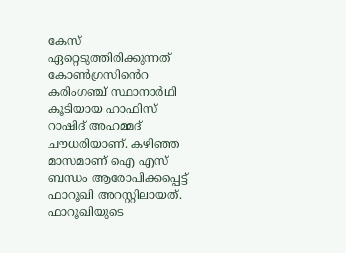കേസ് ഏറ്റെടുത്തിരിക്കുന്നത് കോൺഗ്രസിൻെറ കരിംഗഞ്ച് സ്ഥാനാർഥി കൂടിയായ ഹാഫിസ് റാഷിദ് അഹമ്മദ് ചൗധരിയാണ്. കഴിഞ്ഞ മാസമാണ് ഐ എസ് ബന്ധം ആരോപിക്കപ്പെട്ട് ഫാറൂഖി അറസ്റ്റിലായത്.
ഫാറൂഖിയുടെ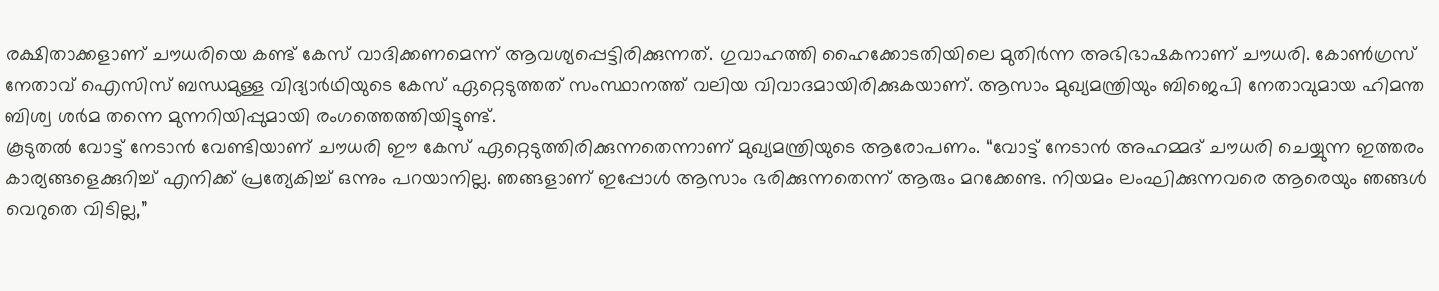രക്ഷിതാക്കളാണ് ചൗധരിയെ കണ്ട് കേസ് വാദിക്കണമെന്ന് ആവശ്യപ്പെട്ടിരിക്കുന്നത്. ഗുവാഹത്തി ഹൈക്കോടതിയിലെ മുതിർന്ന അഭിഭാഷകനാണ് ചൗധരി. കോൺഗ്രസ് നേതാവ് ഐസിസ് ബന്ധമുള്ള വിദ്യാർഥിയുടെ കേസ് ഏറ്റെടുത്തത് സംസ്ഥാനത്ത് വലിയ വിവാദമായിരിക്കുകയാണ്. ആസാം മുഖ്യമന്ത്രിയും ബിജെപി നേതാവുമായ ഹിമന്ത ബിശ്വ ശർമ തന്നെ മുന്നറിയിപ്പുമായി രംഗത്തെത്തിയിട്ടുണ്ട്.
കൂടുതൽ വോട്ട് നേടാൻ വേണ്ടിയാണ് ചൗധരി ഈ കേസ് ഏറ്റെടുത്തിരിക്കുന്നതെന്നാണ് മുഖ്യമന്ത്രിയുടെ ആരോപണം. “വോട്ട് നേടാൻ അഹമ്മദ് ചൗധരി ചെയ്യുന്ന ഇത്തരം കാര്യങ്ങളെക്കുറിച്ച് എനിക്ക് പ്രത്യേകിച്ച് ഒന്നും പറയാനില്ല. ഞങ്ങളാണ് ഇപ്പോൾ ആസാം ഭരിക്കുന്നതെന്ന് ആരും മറക്കേണ്ട. നിയമം ലംഘിക്കുന്നവരെ ആരെയും ഞങ്ങൾ വെറുതെ വിടില്ല,”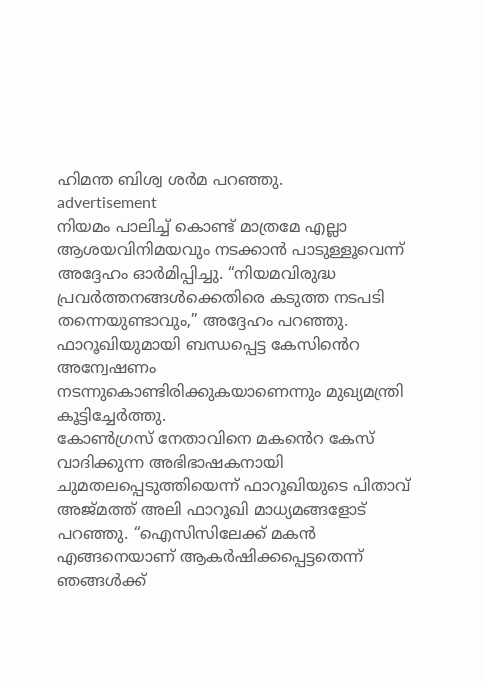ഹിമന്ത ബിശ്വ ശർമ പറഞ്ഞു.
advertisement
നിയമം പാലിച്ച് കൊണ്ട് മാത്രമേ എല്ലാ ആശയവിനിമയവും നടക്കാൻ പാടുള്ളൂവെന്ന് അദ്ദേഹം ഓർമിപ്പിച്ചു. “നിയമവിരുദ്ധ പ്രവർത്തനങ്ങൾക്കെതിരെ കടുത്ത നടപടി തന്നെയുണ്ടാവും,” അദ്ദേഹം പറഞ്ഞു. ഫാറൂഖിയുമായി ബന്ധപ്പെട്ട കേസിൻെറ അന്വേഷണം നടന്നുകൊണ്ടിരിക്കുകയാണെന്നും മുഖ്യമന്ത്രി കൂട്ടിച്ചേർത്തു.
കോൺഗ്രസ് നേതാവിനെ മകൻെറ കേസ് വാദിക്കുന്ന അഭിഭാഷകനായി ചുമതലപ്പെടുത്തിയെന്ന് ഫാറൂഖിയുടെ പിതാവ് അജ്മത്ത് അലി ഫാറൂഖി മാധ്യമങ്ങളോട് പറഞ്ഞു. “ഐസിസിലേക്ക് മകൻ എങ്ങനെയാണ് ആകർഷിക്കപ്പെട്ടതെന്ന് ഞങ്ങൾക്ക്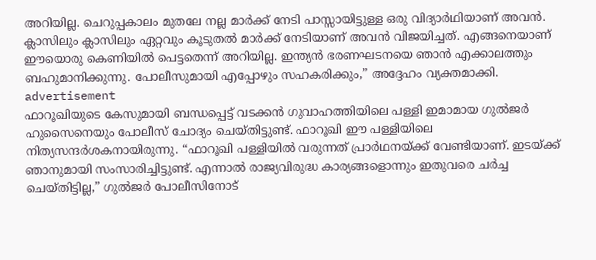അറിയില്ല. ചെറുപ്പകാലം മുതലേ നല്ല മാർക്ക് നേടി പാസ്സായിട്ടുള്ള ഒരു വിദ്യാർഥിയാണ് അവൻ. ക്ലാസിലും ക്ലാസിലും ഏറ്റവും കൂടുതൽ മാർക്ക് നേടിയാണ് അവൻ വിജയിച്ചത്. എങ്ങനെയാണ് ഈയൊരു കെണിയിൽ പെട്ടതെന്ന് അറിയില്ല. ഇന്ത്യൻ ഭരണഘടനയെ ഞാൻ എക്കാലത്തും ബഹുമാനിക്കുന്നു. പോലീസുമായി എപ്പോഴും സഹകരിക്കും,” അദ്ദേഹം വ്യക്തമാക്കി.
advertisement
ഫാറൂഖിയുടെ കേസുമായി ബന്ധപ്പെട്ട് വടക്കൻ ഗുവാഹത്തിയിലെ പള്ളി ഇമാമായ ഗുൽജർ ഹുസൈനെയും പോലീസ് ചോദ്യം ചെയ്തിട്ടുണ്ട്. ഫാറൂഖി ഈ പള്ളിയിലെ നിത്യസന്ദർശകനായിരുന്നു. “ഫാറൂഖി പള്ളിയിൽ വരുന്നത് പ്രാർഥനയ്ക്ക് വേണ്ടിയാണ്. ഇടയ്ക്ക് ഞാനുമായി സംസാരിച്ചിട്ടുണ്ട്. എന്നാൽ രാജ്യവിരുദ്ധ കാര്യങ്ങളൊന്നും ഇതുവരെ ചർച്ച ചെയ്തിട്ടില്ല,” ഗുൽജർ പോലീസിനോട്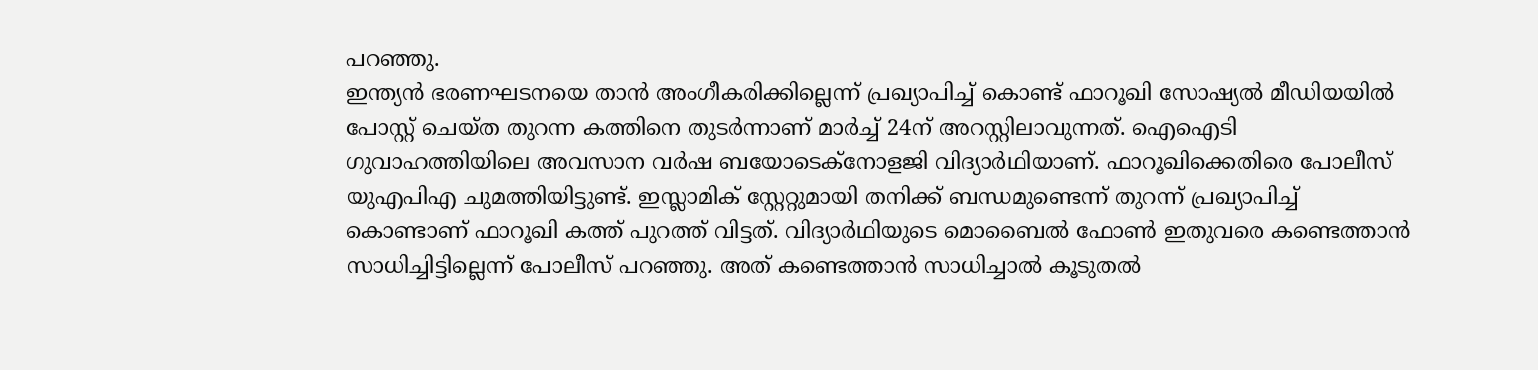പറഞ്ഞു.
ഇന്ത്യൻ ഭരണഘടനയെ താൻ അംഗീകരിക്കില്ലെന്ന് പ്രഖ്യാപിച്ച് കൊണ്ട് ഫാറൂഖി സോഷ്യൽ മീഡിയയിൽ പോസ്റ്റ് ചെയ്ത തുറന്ന കത്തിനെ തുടർന്നാണ് മാർച്ച് 24ന് അറസ്റ്റിലാവുന്നത്. ഐഐടി ഗുവാഹത്തിയിലെ അവസാന വർഷ ബയോടെക്നോളജി വിദ്യാർഥിയാണ്. ഫാറൂഖിക്കെതിരെ പോലീസ് യുഎപിഎ ചുമത്തിയിട്ടുണ്ട്. ഇസ്ലാമിക് സ്റ്റേറ്റുമായി തനിക്ക് ബന്ധമുണ്ടെന്ന് തുറന്ന് പ്രഖ്യാപിച്ച് കൊണ്ടാണ് ഫാറൂഖി കത്ത് പുറത്ത് വിട്ടത്. വിദ്യാർഥിയുടെ മൊബൈൽ ഫോൺ ഇതുവരെ കണ്ടെത്താൻ സാധിച്ചിട്ടില്ലെന്ന് പോലീസ് പറഞ്ഞു. അത് കണ്ടെത്താൻ സാധിച്ചാൽ കൂടുതൽ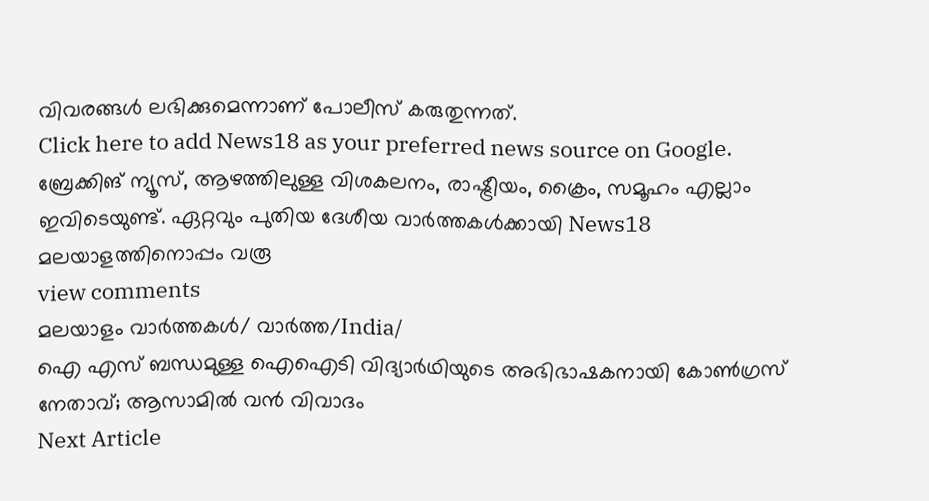വിവരങ്ങൾ ലഭിക്കുമെന്നാണ് പോലീസ് കരുതുന്നത്.
Click here to add News18 as your preferred news source on Google.
ബ്രേക്കിങ് ന്യൂസ്, ആഴത്തിലുള്ള വിശകലനം, രാഷ്ട്രീയം, ക്രൈം, സമൂഹം എല്ലാം ഇവിടെയുണ്ട്. ഏറ്റവും പുതിയ ദേശീയ വാർത്തകൾക്കായി News18 മലയാളത്തിനൊപ്പം വരൂ
view comments
മലയാളം വാർത്തകൾ/ വാർത്ത/India/
ഐ എസ് ബന്ധമുള്ള ഐഐടി വിദ്യാ‍ർഥിയുടെ അഭിഭാഷകനായി കോൺഗ്രസ് നേതാവ്; ആസാമിൽ വൻ വിവാദം
Next Article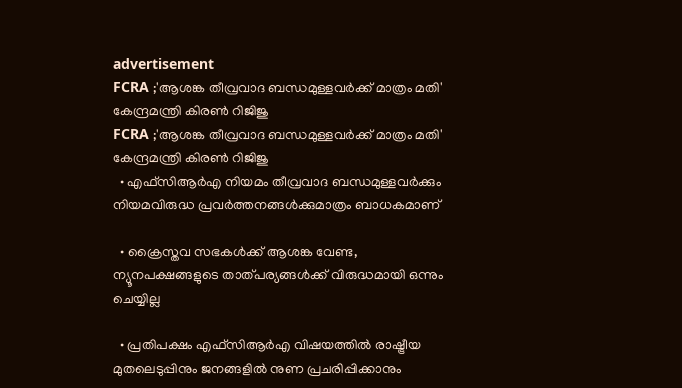advertisement
FCRA ;'ആശങ്ക തീവ്രവാദ ബന്ധമുള്ളവർക്ക് മാത്രം മതി' കേന്ദ്രമന്ത്രി കിരണ്‍ റിജിജു
FCRA ;'ആശങ്ക തീവ്രവാദ ബന്ധമുള്ളവർക്ക് മാത്രം മതി' കേന്ദ്രമന്ത്രി കിരണ്‍ റിജിജു
  • എഫ്‌സിആർഎ നിയമം തീവ്രവാദ ബന്ധമുള്ളവർക്കും നിയമവിരുദ്ധ പ്രവർത്തനങ്ങൾക്കുമാത്രം ബാധകമാണ്

  • ക്രൈസ്തവ സഭകൾക്ക് ആശങ്ക വേണ്ട, ന്യൂനപക്ഷങ്ങളുടെ താത്പര്യങ്ങൾക്ക് വിരുദ്ധമായി ഒന്നും ചെയ്യില്ല

  • പ്രതിപക്ഷം എഫ്‌സിആർഎ വിഷയത്തിൽ രാഷ്ട്രീയ മുതലെടുപ്പിനും ജനങ്ങളിൽ നുണ പ്രചരിപ്പിക്കാനും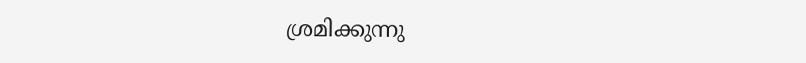ശ്രമിക്കുന്നു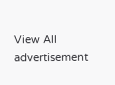View All
advertisement